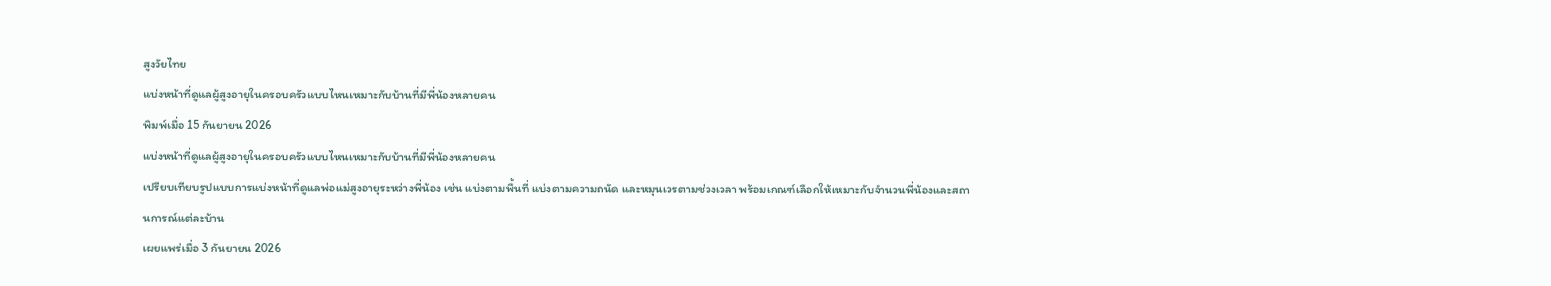สูงวัยไทย
แบ่งหน้าที่ดูแลผู้สูงอายุในครอบครัวแบบไหนเหมาะกับบ้านที่มีพี่น้องหลายคน
พิมพ์เมื่อ 15 กันยายน 2026
แบ่งหน้าที่ดูแลผู้สูงอายุในครอบครัวแบบไหนเหมาะกับบ้านที่มีพี่น้องหลายคน
เปรียบเทียบรูปแบบการแบ่งหน้าที่ดูแลพ่อแม่สูงอายุระหว่างพี่น้อง เช่น แบ่งตามพื้นที่ แบ่งตามความถนัด และหมุนเวรตามช่วงเวลา พร้อมเกณฑ์เลือกให้เหมาะกับจำนวนพี่น้องและสถานการณ์แต่ละบ้าน
เผยแพร่เมื่อ 3 กันยายน 2026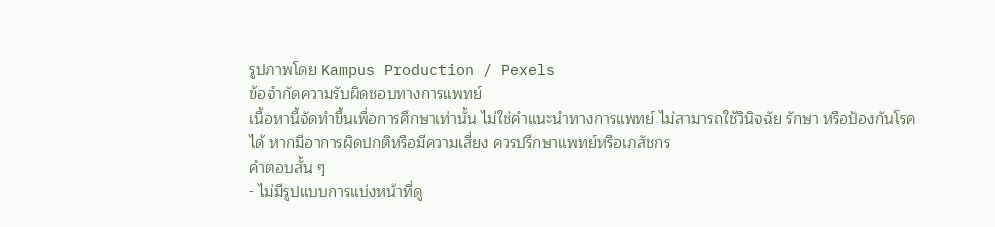รูปภาพโดย Kampus Production / Pexels
ข้อจำกัดความรับผิดชอบทางการแพทย์
เนื้อหานี้จัดทำขึ้นเพื่อการศึกษาเท่านั้น ไม่ใช่คำแนะนำทางการแพทย์ ไม่สามารถใช้วินิจฉัย รักษา หรือป้องกันโรคได้ หากมีอาการผิดปกติหรือมีความเสี่ยง ควรปรึกษาแพทย์หรือเภสัชกร
คำตอบสั้น ๆ
- ไม่มีรูปแบบการแบ่งหน้าที่ดู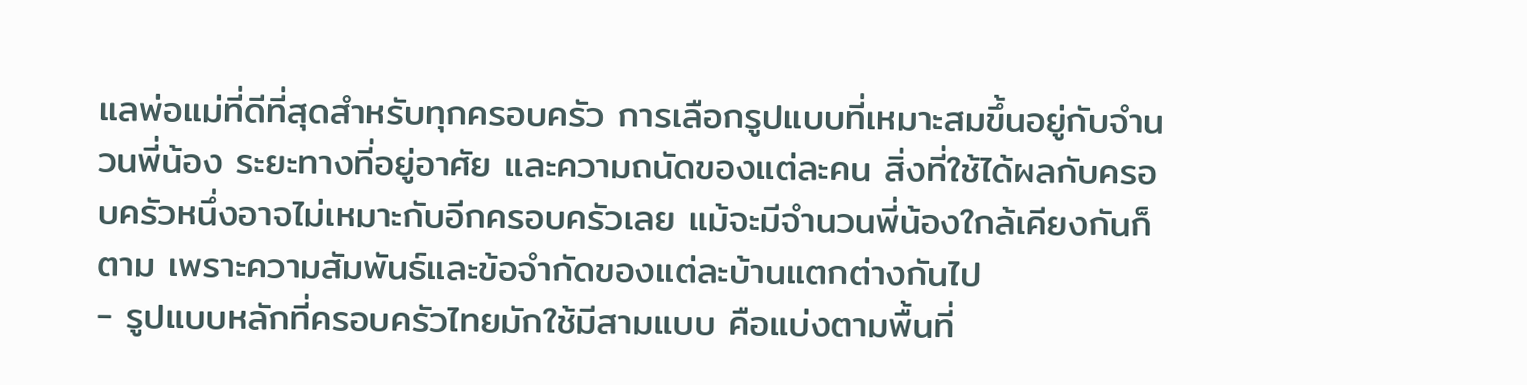แลพ่อแม่ที่ดีที่สุดสำหรับทุกครอบครัว การเลือกรูปแบบที่เหมาะสมขึ้นอยู่กับจำนวนพี่น้อง ระยะทางที่อยู่อาศัย และความถนัดของแต่ละคน สิ่งที่ใช้ได้ผลกับครอบครัวหนึ่งอาจไม่เหมาะกับอีกครอบครัวเลย แม้จะมีจำนวนพี่น้องใกล้เคียงกันก็ตาม เพราะความสัมพันธ์และข้อจำกัดของแต่ละบ้านแตกต่างกันไป
- รูปแบบหลักที่ครอบครัวไทยมักใช้มีสามแบบ คือแบ่งตามพื้นที่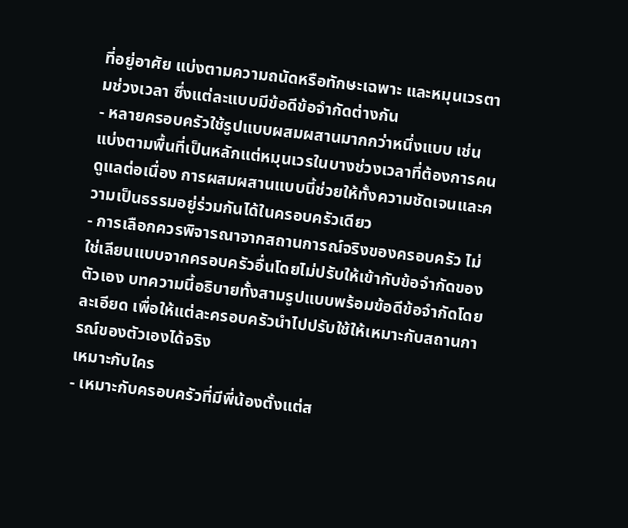ที่อยู่อาศัย แบ่งตามความถนัดหรือทักษะเฉพาะ และหมุนเวรตามช่วงเวลา ซึ่งแต่ละแบบมีข้อดีข้อจำกัดต่างกัน
- หลายครอบครัวใช้รูปแบบผสมผสานมากกว่าหนึ่งแบบ เช่น แบ่งตามพื้นที่เป็นหลักแต่หมุนเวรในบางช่วงเวลาที่ต้องการคนดูแลต่อเนื่อง การผสมผสานแบบนี้ช่วยให้ทั้งความชัดเจนและความเป็นธรรมอยู่ร่วมกันได้ในครอบครัวเดียว
- การเลือกควรพิจารณาจากสถานการณ์จริงของครอบครัว ไม่ใช่เลียนแบบจากครอบครัวอื่นโดยไม่ปรับให้เข้ากับข้อจำกัดของตัวเอง บทความนี้อธิบายทั้งสามรูปแบบพร้อมข้อดีข้อจำกัดโดยละเอียด เพื่อให้แต่ละครอบครัวนำไปปรับใช้ให้เหมาะกับสถานการณ์ของตัวเองได้จริง
เหมาะกับใคร
- เหมาะกับครอบครัวที่มีพี่น้องตั้งแต่ส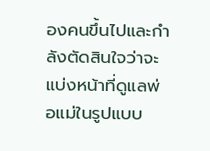องคนขึ้นไปและกำลังตัดสินใจว่าจะแบ่งหน้าที่ดูแลพ่อแม่ในรูปแบบ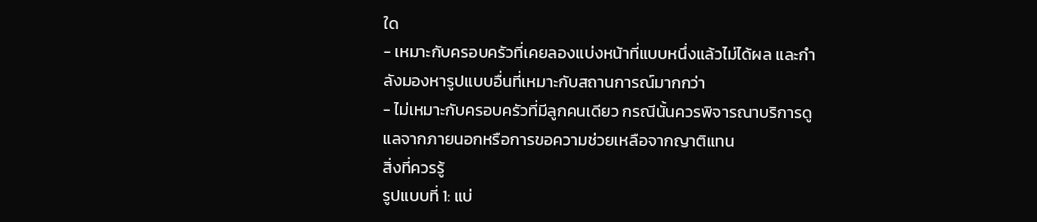ใด
- เหมาะกับครอบครัวที่เคยลองแบ่งหน้าที่แบบหนึ่งแล้วไม่ได้ผล และกำลังมองหารูปแบบอื่นที่เหมาะกับสถานการณ์มากกว่า
- ไม่เหมาะกับครอบครัวที่มีลูกคนเดียว กรณีนั้นควรพิจารณาบริการดูแลจากภายนอกหรือการขอความช่วยเหลือจากญาติแทน
สิ่งที่ควรรู้
รูปแบบที่ 1: แบ่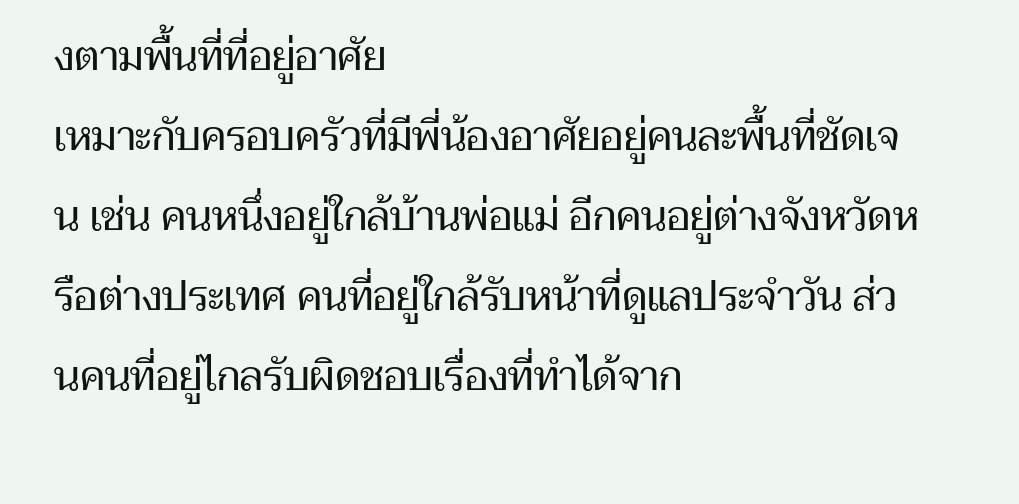งตามพื้นที่ที่อยู่อาศัย
เหมาะกับครอบครัวที่มีพี่น้องอาศัยอยู่คนละพื้นที่ชัดเจน เช่น คนหนึ่งอยู่ใกล้บ้านพ่อแม่ อีกคนอยู่ต่างจังหวัดหรือต่างประเทศ คนที่อยู่ใกล้รับหน้าที่ดูแลประจำวัน ส่วนคนที่อยู่ไกลรับผิดชอบเรื่องที่ทำได้จาก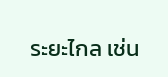ระยะไกล เช่น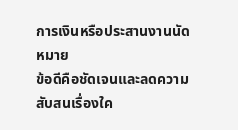การเงินหรือประสานงานนัดหมาย
ข้อดีคือชัดเจนและลดความสับสนเรื่องใค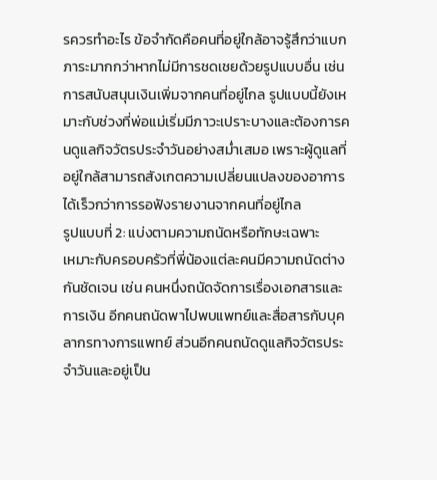รควรทำอะไร ข้อจำกัดคือคนที่อยู่ใกล้อาจรู้สึกว่าแบกภาระมากกว่าหากไม่มีการชดเชยด้วยรูปแบบอื่น เช่น การสนับสนุนเงินเพิ่มจากคนที่อยู่ไกล รูปแบบนี้ยังเหมาะกับช่วงที่พ่อแม่เริ่มมีภาวะเปราะบางและต้องการคนดูแลกิจวัตรประจำวันอย่างสม่ำเสมอ เพราะผู้ดูแลที่อยู่ใกล้สามารถสังเกตความเปลี่ยนแปลงของอาการได้เร็วกว่าการรอฟังรายงานจากคนที่อยู่ไกล
รูปแบบที่ 2: แบ่งตามความถนัดหรือทักษะเฉพาะ
เหมาะกับครอบครัวที่พี่น้องแต่ละคนมีความถนัดต่างกันชัดเจน เช่น คนหนึ่งถนัดจัดการเรื่องเอกสารและการเงิน อีกคนถนัดพาไปพบแพทย์และสื่อสารกับบุคลากรทางการแพทย์ ส่วนอีกคนถนัดดูแลกิจวัตรประจำวันและอยู่เป็น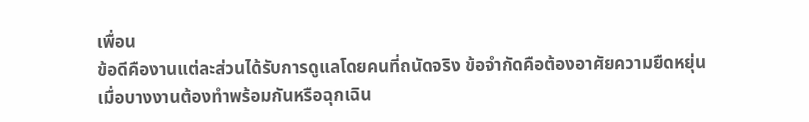เพื่อน
ข้อดีคืองานแต่ละส่วนได้รับการดูแลโดยคนที่ถนัดจริง ข้อจำกัดคือต้องอาศัยความยืดหยุ่นเมื่อบางงานต้องทำพร้อมกันหรือฉุกเฉิน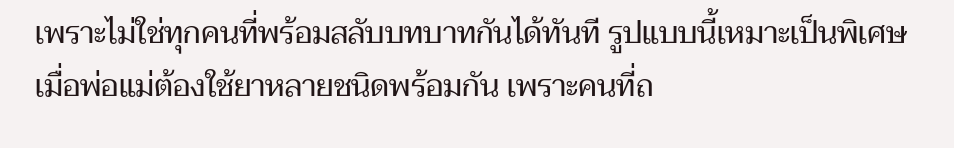เพราะไม่ใช่ทุกคนที่พร้อมสลับบทบาทกันได้ทันที รูปแบบนี้เหมาะเป็นพิเศษเมื่อพ่อแม่ต้องใช้ยาหลายชนิดพร้อมกัน เพราะคนที่ถ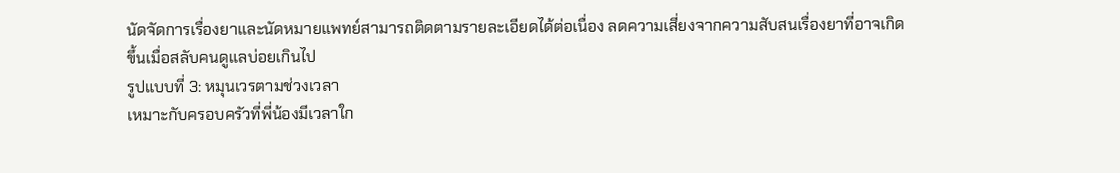นัดจัดการเรื่องยาและนัดหมายแพทย์สามารถติดตามรายละเอียดได้ต่อเนื่อง ลดความเสี่ยงจากความสับสนเรื่องยาที่อาจเกิดขึ้นเมื่อสลับคนดูแลบ่อยเกินไป
รูปแบบที่ 3: หมุนเวรตามช่วงเวลา
เหมาะกับครอบครัวที่พี่น้องมีเวลาใก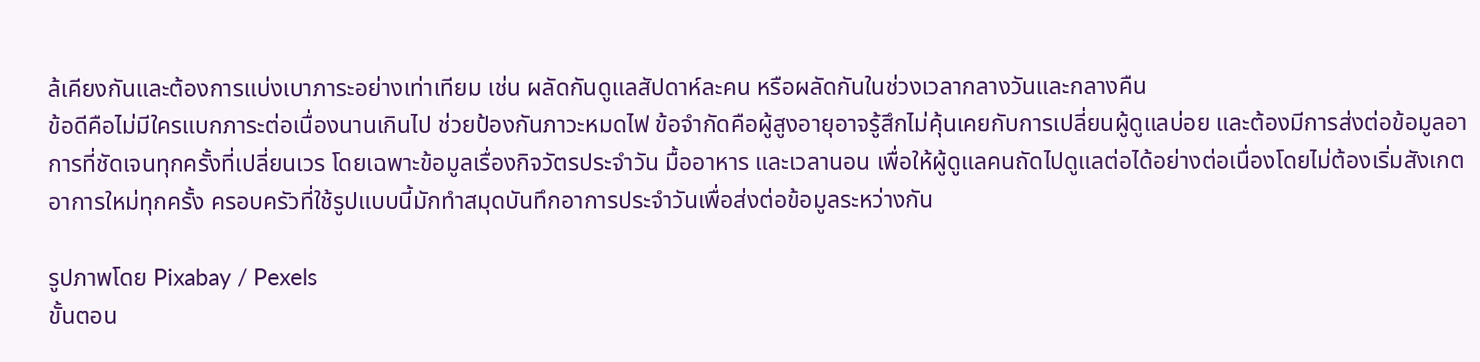ล้เคียงกันและต้องการแบ่งเบาภาระอย่างเท่าเทียม เช่น ผลัดกันดูแลสัปดาห์ละคน หรือผลัดกันในช่วงเวลากลางวันและกลางคืน
ข้อดีคือไม่มีใครแบกภาระต่อเนื่องนานเกินไป ช่วยป้องกันภาวะหมดไฟ ข้อจำกัดคือผู้สูงอายุอาจรู้สึกไม่คุ้นเคยกับการเปลี่ยนผู้ดูแลบ่อย และต้องมีการส่งต่อข้อมูลอาการที่ชัดเจนทุกครั้งที่เปลี่ยนเวร โดยเฉพาะข้อมูลเรื่องกิจวัตรประจำวัน มื้ออาหาร และเวลานอน เพื่อให้ผู้ดูแลคนถัดไปดูแลต่อได้อย่างต่อเนื่องโดยไม่ต้องเริ่มสังเกตอาการใหม่ทุกครั้ง ครอบครัวที่ใช้รูปแบบนี้มักทำสมุดบันทึกอาการประจำวันเพื่อส่งต่อข้อมูลระหว่างกัน

รูปภาพโดย Pixabay / Pexels
ขั้นตอน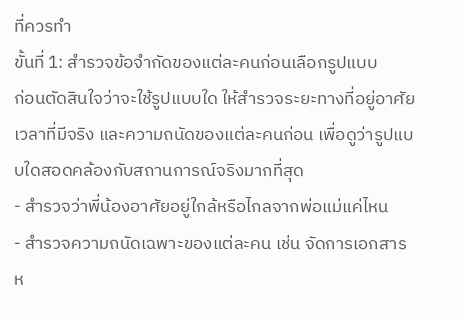ที่ควรทำ
ขั้นที่ 1: สำรวจข้อจำกัดของแต่ละคนก่อนเลือกรูปแบบ
ก่อนตัดสินใจว่าจะใช้รูปแบบใด ให้สำรวจระยะทางที่อยู่อาศัย เวลาที่มีจริง และความถนัดของแต่ละคนก่อน เพื่อดูว่ารูปแบบใดสอดคล้องกับสถานการณ์จริงมากที่สุด
- สำรวจว่าพี่น้องอาศัยอยู่ใกล้หรือไกลจากพ่อแม่แค่ไหน
- สำรวจความถนัดเฉพาะของแต่ละคน เช่น จัดการเอกสารห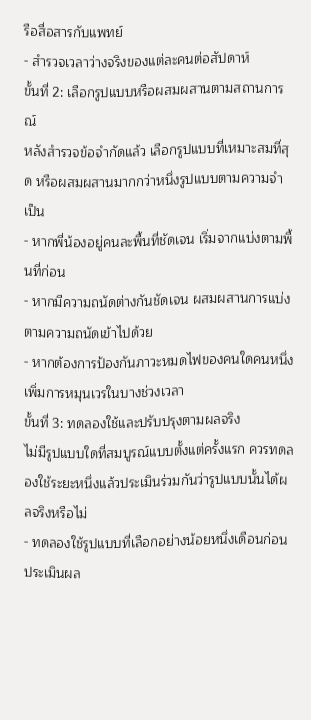รือสื่อสารกับแพทย์
- สำรวจเวลาว่างจริงของแต่ละคนต่อสัปดาห์
ขั้นที่ 2: เลือกรูปแบบหรือผสมผสานตามสถานการณ์
หลังสำรวจข้อจำกัดแล้ว เลือกรูปแบบที่เหมาะสมที่สุด หรือผสมผสานมากกว่าหนึ่งรูปแบบตามความจำเป็น
- หากพี่น้องอยู่คนละพื้นที่ชัดเจน เริ่มจากแบ่งตามพื้นที่ก่อน
- หากมีความถนัดต่างกันชัดเจน ผสมผสานการแบ่งตามความถนัดเข้าไปด้วย
- หากต้องการป้องกันภาวะหมดไฟของคนใดคนหนึ่ง เพิ่มการหมุนเวรในบางช่วงเวลา
ขั้นที่ 3: ทดลองใช้และปรับปรุงตามผลจริง
ไม่มีรูปแบบใดที่สมบูรณ์แบบตั้งแต่ครั้งแรก ควรทดลองใช้ระยะหนึ่งแล้วประเมินร่วมกันว่ารูปแบบนั้นได้ผลจริงหรือไม่
- ทดลองใช้รูปแบบที่เลือกอย่างน้อยหนึ่งเดือนก่อนประเมินผล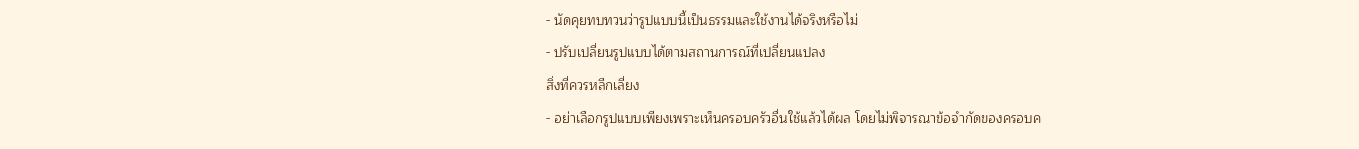- นัดคุยทบทวนว่ารูปแบบนี้เป็นธรรมและใช้งานได้จริงหรือไม่
- ปรับเปลี่ยนรูปแบบได้ตามสถานการณ์ที่เปลี่ยนแปลง
สิ่งที่ควรหลีกเลี่ยง
- อย่าเลือกรูปแบบเพียงเพราะเห็นครอบครัวอื่นใช้แล้วได้ผล โดยไม่พิจารณาข้อจำกัดของครอบค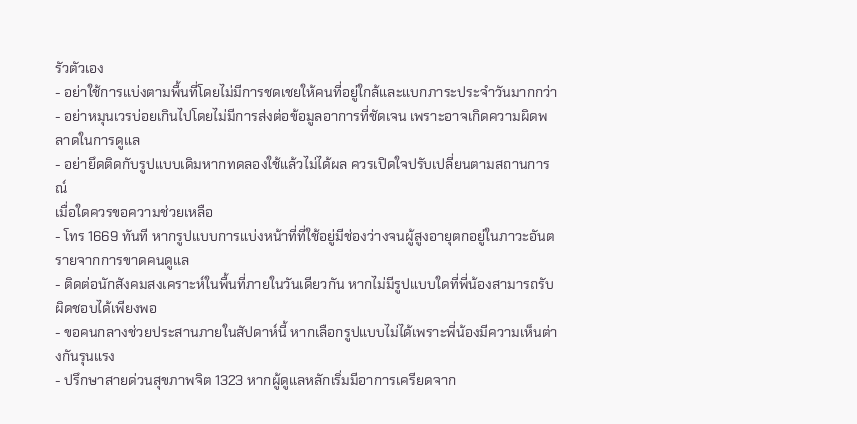รัวตัวเอง
- อย่าใช้การแบ่งตามพื้นที่โดยไม่มีการชดเชยให้คนที่อยู่ใกล้และแบกภาระประจำวันมากกว่า
- อย่าหมุนเวรบ่อยเกินไปโดยไม่มีการส่งต่อข้อมูลอาการที่ชัดเจน เพราะอาจเกิดความผิดพลาดในการดูแล
- อย่ายึดติดกับรูปแบบเดิมหากทดลองใช้แล้วไม่ได้ผล ควรเปิดใจปรับเปลี่ยนตามสถานการณ์
เมื่อใดควรขอความช่วยเหลือ
- โทร 1669 ทันที หากรูปแบบการแบ่งหน้าที่ที่ใช้อยู่มีช่องว่างจนผู้สูงอายุตกอยู่ในภาวะอันตรายจากการขาดคนดูแล
- ติดต่อนักสังคมสงเคราะห์ในพื้นที่ภายในวันเดียวกัน หากไม่มีรูปแบบใดที่พี่น้องสามารถรับผิดชอบได้เพียงพอ
- ขอคนกลางช่วยประสานภายในสัปดาห์นี้ หากเลือกรูปแบบไม่ได้เพราะพี่น้องมีความเห็นต่างกันรุนแรง
- ปรึกษาสายด่วนสุขภาพจิต 1323 หากผู้ดูแลหลักเริ่มมีอาการเครียดจาก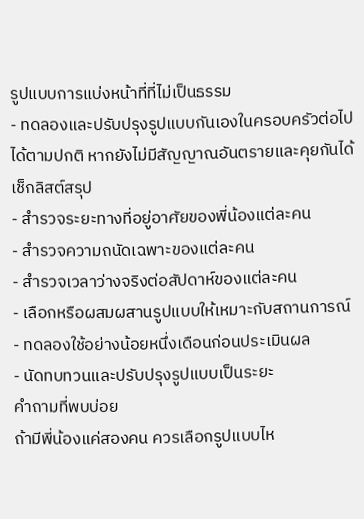รูปแบบการแบ่งหน้าที่ที่ไม่เป็นธรรม
- ทดลองและปรับปรุงรูปแบบกันเองในครอบครัวต่อไปได้ตามปกติ หากยังไม่มีสัญญาณอันตรายและคุยกันได้
เช็กลิสต์สรุป
- สำรวจระยะทางที่อยู่อาศัยของพี่น้องแต่ละคน
- สำรวจความถนัดเฉพาะของแต่ละคน
- สำรวจเวลาว่างจริงต่อสัปดาห์ของแต่ละคน
- เลือกหรือผสมผสานรูปแบบให้เหมาะกับสถานการณ์
- ทดลองใช้อย่างน้อยหนึ่งเดือนก่อนประเมินผล
- นัดทบทวนและปรับปรุงรูปแบบเป็นระยะ
คำถามที่พบบ่อย
ถ้ามีพี่น้องแค่สองคน ควรเลือกรูปแบบไห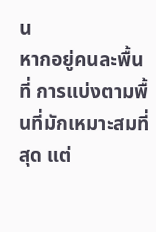น
หากอยู่คนละพื้นที่ การแบ่งตามพื้นที่มักเหมาะสมที่สุด แต่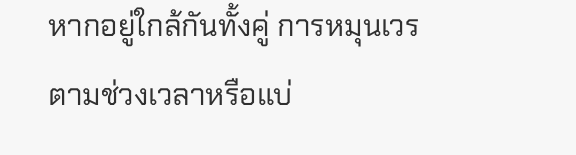หากอยู่ใกล้กันทั้งคู่ การหมุนเวรตามช่วงเวลาหรือแบ่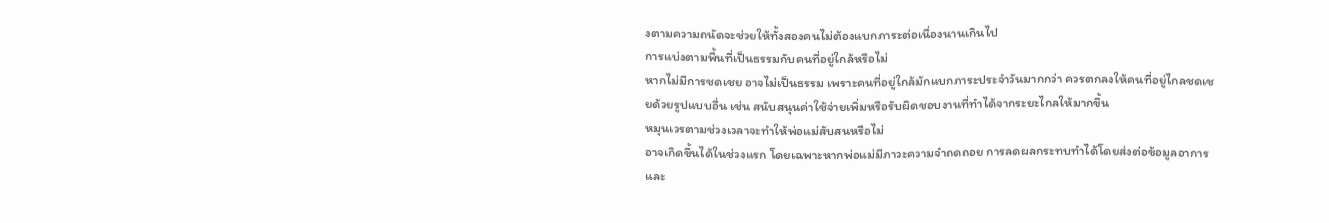งตามความถนัดจะช่วยให้ทั้งสองคนไม่ต้องแบกภาระต่อเนื่องนานเกินไป
การแบ่งตามพื้นที่เป็นธรรมกับคนที่อยู่ใกล้หรือไม่
หากไม่มีการชดเชย อาจไม่เป็นธรรม เพราะคนที่อยู่ใกล้มักแบกภาระประจำวันมากกว่า ควรตกลงให้คนที่อยู่ไกลชดเชยด้วยรูปแบบอื่น เช่น สนับสนุนค่าใช้จ่ายเพิ่มหรือรับผิดชอบงานที่ทำได้จากระยะไกลให้มากขึ้น
หมุนเวรตามช่วงเวลาจะทำให้พ่อแม่สับสนหรือไม่
อาจเกิดขึ้นได้ในช่วงแรก โดยเฉพาะหากพ่อแม่มีภาวะความจำถดถอย การลดผลกระทบทำได้โดยส่งต่อข้อมูลอาการและ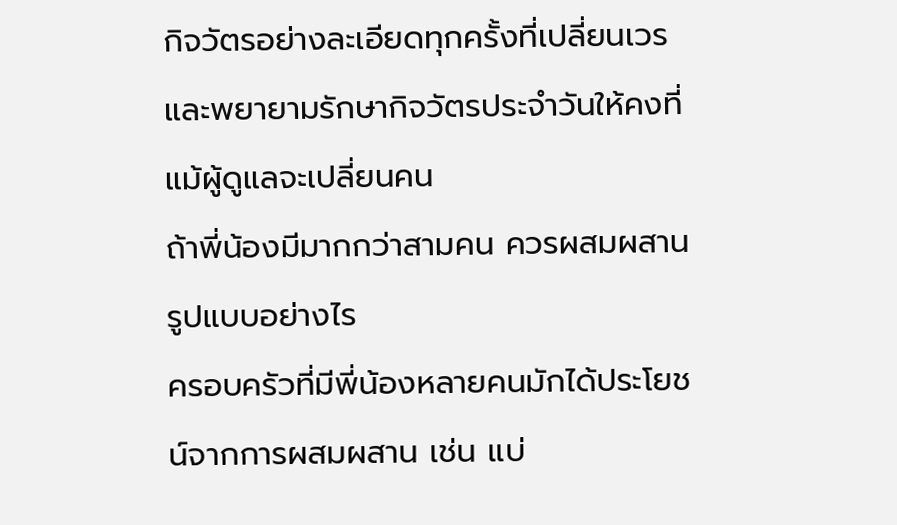กิจวัตรอย่างละเอียดทุกครั้งที่เปลี่ยนเวร และพยายามรักษากิจวัตรประจำวันให้คงที่แม้ผู้ดูแลจะเปลี่ยนคน
ถ้าพี่น้องมีมากกว่าสามคน ควรผสมผสานรูปแบบอย่างไร
ครอบครัวที่มีพี่น้องหลายคนมักได้ประโยชน์จากการผสมผสาน เช่น แบ่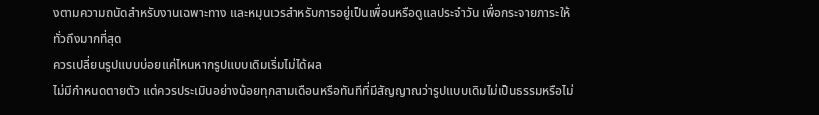งตามความถนัดสำหรับงานเฉพาะทาง และหมุนเวรสำหรับการอยู่เป็นเพื่อนหรือดูแลประจำวัน เพื่อกระจายภาระให้ทั่วถึงมากที่สุด
ควรเปลี่ยนรูปแบบบ่อยแค่ไหนหากรูปแบบเดิมเริ่มไม่ได้ผล
ไม่มีกำหนดตายตัว แต่ควรประเมินอย่างน้อยทุกสามเดือนหรือทันทีที่มีสัญญาณว่ารูปแบบเดิมไม่เป็นธรรมหรือไม่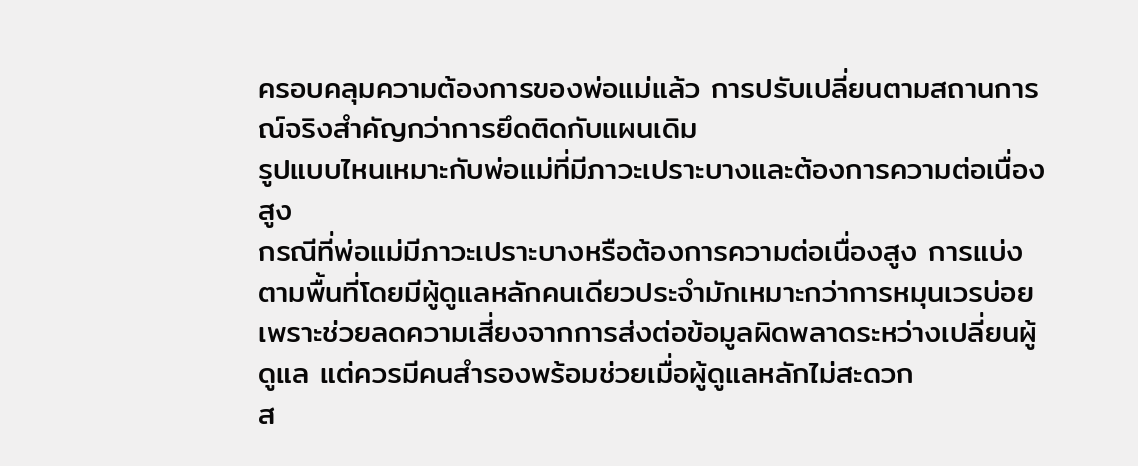ครอบคลุมความต้องการของพ่อแม่แล้ว การปรับเปลี่ยนตามสถานการณ์จริงสำคัญกว่าการยึดติดกับแผนเดิม
รูปแบบไหนเหมาะกับพ่อแม่ที่มีภาวะเปราะบางและต้องการความต่อเนื่องสูง
กรณีที่พ่อแม่มีภาวะเปราะบางหรือต้องการความต่อเนื่องสูง การแบ่งตามพื้นที่โดยมีผู้ดูแลหลักคนเดียวประจำมักเหมาะกว่าการหมุนเวรบ่อย เพราะช่วยลดความเสี่ยงจากการส่งต่อข้อมูลผิดพลาดระหว่างเปลี่ยนผู้ดูแล แต่ควรมีคนสำรองพร้อมช่วยเมื่อผู้ดูแลหลักไม่สะดวก
ส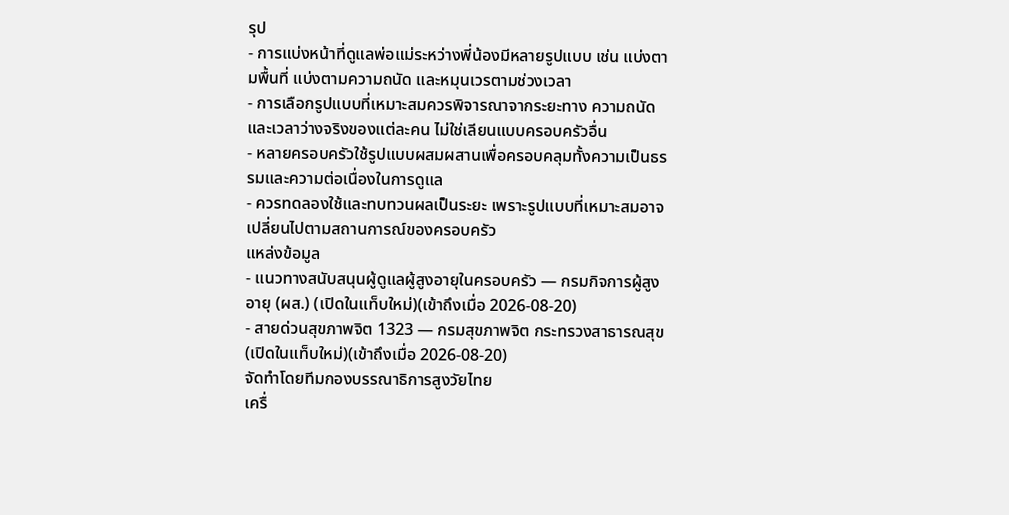รุป
- การแบ่งหน้าที่ดูแลพ่อแม่ระหว่างพี่น้องมีหลายรูปแบบ เช่น แบ่งตามพื้นที่ แบ่งตามความถนัด และหมุนเวรตามช่วงเวลา
- การเลือกรูปแบบที่เหมาะสมควรพิจารณาจากระยะทาง ความถนัด และเวลาว่างจริงของแต่ละคน ไม่ใช่เลียนแบบครอบครัวอื่น
- หลายครอบครัวใช้รูปแบบผสมผสานเพื่อครอบคลุมทั้งความเป็นธรรมและความต่อเนื่องในการดูแล
- ควรทดลองใช้และทบทวนผลเป็นระยะ เพราะรูปแบบที่เหมาะสมอาจเปลี่ยนไปตามสถานการณ์ของครอบครัว
แหล่งข้อมูล
- แนวทางสนับสนุนผู้ดูแลผู้สูงอายุในครอบครัว — กรมกิจการผู้สูงอายุ (ผส.) (เปิดในแท็บใหม่)(เข้าถึงเมื่อ 2026-08-20)
- สายด่วนสุขภาพจิต 1323 — กรมสุขภาพจิต กระทรวงสาธารณสุข (เปิดในแท็บใหม่)(เข้าถึงเมื่อ 2026-08-20)
จัดทำโดยทีมกองบรรณาธิการสูงวัยไทย
เครื่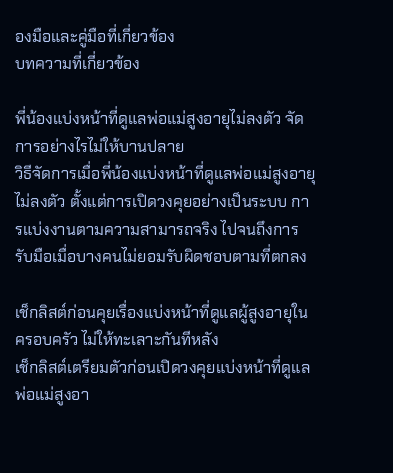องมือและคู่มือที่เกี่ยวข้อง
บทความที่เกี่ยวข้อง

พี่น้องแบ่งหน้าที่ดูแลพ่อแม่สูงอายุไม่ลงตัว จัดการอย่างไรไม่ให้บานปลาย
วิธีจัดการเมื่อพี่น้องแบ่งหน้าที่ดูแลพ่อแม่สูงอายุไม่ลงตัว ตั้งแต่การเปิดวงคุยอย่างเป็นระบบ การแบ่งงานตามความสามารถจริง ไปจนถึงการรับมือเมื่อบางคนไม่ยอมรับผิดชอบตามที่ตกลง

เช็กลิสต์ก่อนคุยเรื่องแบ่งหน้าที่ดูแลผู้สูงอายุในครอบครัว ไม่ให้ทะเลาะกันทีหลัง
เช็กลิสต์เตรียมตัวก่อนเปิดวงคุยแบ่งหน้าที่ดูแลพ่อแม่สูงอา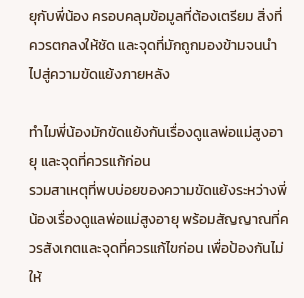ยุกับพี่น้อง ครอบคลุมข้อมูลที่ต้องเตรียม สิ่งที่ควรตกลงให้ชัด และจุดที่มักถูกมองข้ามจนนำไปสู่ความขัดแย้งภายหลัง

ทำไมพี่น้องมักขัดแย้งกันเรื่องดูแลพ่อแม่สูงอายุ และจุดที่ควรแก้ก่อน
รวมสาเหตุที่พบบ่อยของความขัดแย้งระหว่างพี่น้องเรื่องดูแลพ่อแม่สูงอายุ พร้อมสัญญาณที่ควรสังเกตและจุดที่ควรแก้ไขก่อน เพื่อป้องกันไม่ให้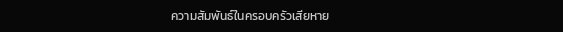ความสัมพันธ์ในครอบครัวเสียหาย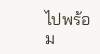ไปพร้อม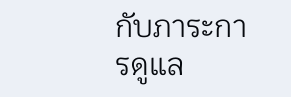กับภาระการดูแล